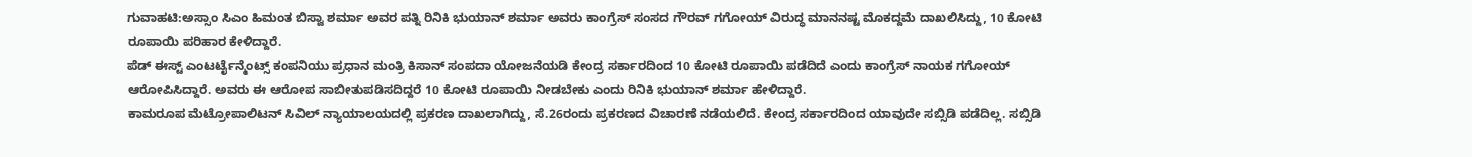ಗುವಾಹಟಿ:ಅಸ್ಸಾಂ ಸಿಎಂ ಹಿಮಂತ ಬಿಸ್ವಾ ಶರ್ಮಾ ಅವರ ಪತ್ನಿ ರಿನಿಕಿ ಭುಯಾನ್ ಶರ್ಮಾ ಅವರು ಕಾಂಗ್ರೆಸ್ ಸಂಸದ ಗೌರವ್ ಗಗೋಯ್ ವಿರುದ್ಧ ಮಾನನಷ್ಟ ಮೊಕದ್ದಮೆ ದಾಖಲಿಸಿದ್ದು, 10 ಕೋಟಿ ರೂಪಾಯಿ ಪರಿಹಾರ ಕೇಳಿದ್ದಾರೆ.
ಪೆಡ್ ಈಸ್ಟ್ ಎಂಟರ್ಟೈನ್ಮೆಂಟ್ಸ್ ಕಂಪನಿಯು ಪ್ರಧಾನ ಮಂತ್ರಿ ಕಿಸಾನ್ ಸಂಪದಾ ಯೋಜನೆಯಡಿ ಕೇಂದ್ರ ಸರ್ಕಾರದಿಂದ 10 ಕೋಟಿ ರೂಪಾಯಿ ಪಡೆದಿದೆ ಎಂದು ಕಾಂಗ್ರೆಸ್ ನಾಯಕ ಗಗೋಯ್ ಆರೋಪಿಸಿದ್ದಾರೆ. ಅವರು ಈ ಆರೋಪ ಸಾಬೀತುಪಡಿಸದಿದ್ದರೆ 10 ಕೋಟಿ ರೂಪಾಯಿ ನೀಡಬೇಕು ಎಂದು ರಿನಿಕಿ ಭುಯಾನ್ ಶರ್ಮಾ ಹೇಳಿದ್ದಾರೆ.
ಕಾಮರೂಪ ಮೆಟ್ರೋಪಾಲಿಟನ್ ಸಿವಿಲ್ ನ್ಯಾಯಾಲಯದಲ್ಲಿ ಪ್ರಕರಣ ದಾಖಲಾಗಿದ್ದು, ಸೆ.26ರಂದು ಪ್ರಕರಣದ ವಿಚಾರಣೆ ನಡೆಯಲಿದೆ. ಕೇಂದ್ರ ಸರ್ಕಾರದಿಂದ ಯಾವುದೇ ಸಬ್ಸಿಡಿ ಪಡೆದಿಲ್ಲ. ಸಬ್ಸಿಡಿ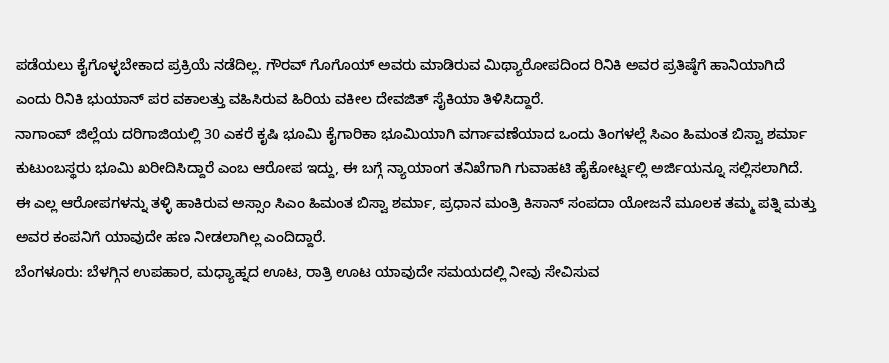ಪಡೆಯಲು ಕೈಗೊಳ್ಳಬೇಕಾದ ಪ್ರಕ್ರಿಯೆ ನಡೆದಿಲ್ಲ. ಗೌರವ್ ಗೊಗೊಯ್ ಅವರು ಮಾಡಿರುವ ಮಿಥ್ಯಾರೋಪದಿಂದ ರಿನಿಕಿ ಅವರ ಪ್ರತಿಷ್ಠೆಗೆ ಹಾನಿಯಾಗಿದೆ ಎಂದು ರಿನಿಕಿ ಭುಯಾನ್ ಪರ ವಕಾಲತ್ತು ವಹಿಸಿರುವ ಹಿರಿಯ ವಕೀಲ ದೇವಜಿತ್ ಸೈಕಿಯಾ ತಿಳಿಸಿದ್ದಾರೆ.
ನಾಗಾಂವ್ ಜಿಲ್ಲೆಯ ದರಿಗಾಜಿಯಲ್ಲಿ 30 ಎಕರೆ ಕೃಷಿ ಭೂಮಿ ಕೈಗಾರಿಕಾ ಭೂಮಿಯಾಗಿ ವರ್ಗಾವಣೆಯಾದ ಒಂದು ತಿಂಗಳಲ್ಲೆ ಸಿಎಂ ಹಿಮಂತ ಬಿಸ್ವಾ ಶರ್ಮಾ ಕುಟುಂಬಸ್ಥರು ಭೂಮಿ ಖರೀದಿಸಿದ್ದಾರೆ ಎಂಬ ಆರೋಪ ಇದ್ದು, ಈ ಬಗ್ಗೆ ನ್ಯಾಯಾಂಗ ತನಿಖೆಗಾಗಿ ಗುವಾಹಟಿ ಹೈಕೋರ್ಟ್ನಲ್ಲಿ ಅರ್ಜಿಯನ್ನೂ ಸಲ್ಲಿಸಲಾಗಿದೆ. ಈ ಎಲ್ಲ ಆರೋಪಗಳನ್ನು ತಳ್ಳಿ ಹಾಕಿರುವ ಅಸ್ಸಾಂ ಸಿಎಂ ಹಿಮಂತ ಬಿಸ್ವಾ ಶರ್ಮಾ, ಪ್ರಧಾನ ಮಂತ್ರಿ ಕಿಸಾನ್ ಸಂಪದಾ ಯೋಜನೆ ಮೂಲಕ ತಮ್ಮ ಪತ್ನಿ ಮತ್ತು ಅವರ ಕಂಪನಿಗೆ ಯಾವುದೇ ಹಣ ನೀಡಲಾಗಿಲ್ಲ ಎಂದಿದ್ದಾರೆ.
ಬೆಂಗಳೂರು: ಬೆಳಗ್ಗಿನ ಉಪಹಾರ, ಮಧ್ಯಾಹ್ನದ ಊಟ, ರಾತ್ರಿ ಊಟ ಯಾವುದೇ ಸಮಯದಲ್ಲಿ ನೀವು ಸೇವಿಸುವ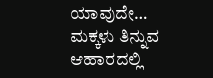ಯಾವುದೇ…
ಮಕ್ಕಳು ತಿನ್ನುವ ಆಹಾರದಲ್ಲಿ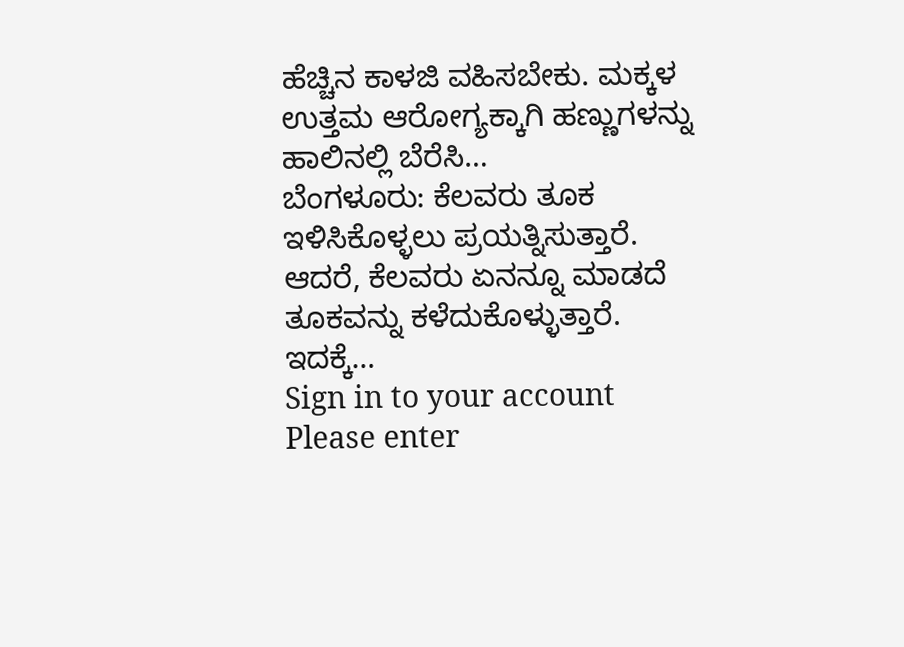ಹೆಚ್ಚಿನ ಕಾಳಜಿ ವಹಿಸಬೇಕು. ಮಕ್ಕಳ ಉತ್ತಮ ಆರೋಗ್ಯಕ್ಕಾಗಿ ಹಣ್ಣುಗಳನ್ನು ಹಾಲಿನಲ್ಲಿ ಬೆರೆಸಿ…
ಬೆಂಗಳೂರು: ಕೆಲವರು ತೂಕ ಇಳಿಸಿಕೊಳ್ಳಲು ಪ್ರಯತ್ನಿಸುತ್ತಾರೆ. ಆದರೆ, ಕೆಲವರು ಏನನ್ನೂ ಮಾಡದೆ ತೂಕವನ್ನು ಕಳೆದುಕೊಳ್ಳುತ್ತಾರೆ. ಇದಕ್ಕೆ…
Sign in to your account
Please enter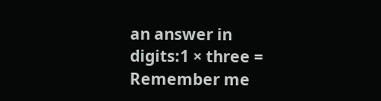an answer in digits:1 × three =
Remember me